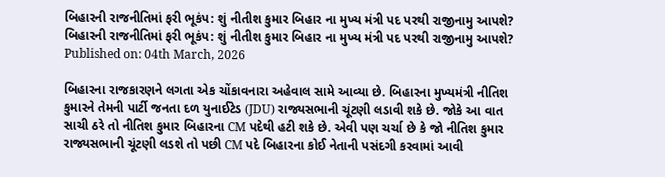બિહારની રાજનીતિમાં ફરી ભૂકંપ: શું નીતીશ કુમાર બિહાર ના મુખ્ય મંત્રી પદ પરથી રાજીનામુ આપશે?
બિહારની રાજનીતિમાં ફરી ભૂકંપ: શું નીતીશ કુમાર બિહાર ના મુખ્ય મંત્રી પદ પરથી રાજીનામુ આપશે?
Published on: 04th March, 2026

બિહારના રાજકારણને લગતા એક ચોંકાવનારા અહેવાલ સામે આવ્યા છે. બિહારના મુખ્યમંત્રી નીતિશ કુમારને તેમની પાર્ટી જનતા દળ યુનાઈટેડ (JDU) રાજ્યસભાની ચૂંટણી લડાવી શકે છે. જોકે આ વાત સાચી ઠરે તો નીતિશ કુમાર બિહારના CM પદેથી હટી શકે છે. એવી પણ ચર્ચા છે કે જો નીતિશ કુમાર રાજ્યસભાની ચૂંટણી લડશે તો પછી CM પદે બિહારના કોઈ નેતાની પસંદગી કરવામાં આવી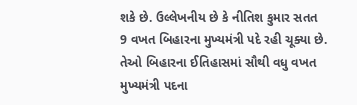શકે છે. ઉલ્લેખનીય છે કે નીતિશ કુમાર સતત 9 વખત બિહારના મુખ્યમંત્રી પદે રહી ચૂક્યા છે. તેઓ બિહારના ઈતિહાસમાં સૌથી વધુ વખત મુખ્યમંત્રી પદના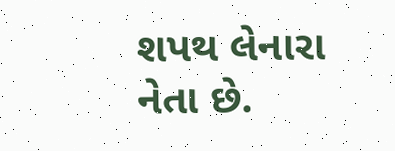શપથ લેનારા નેતા છે.